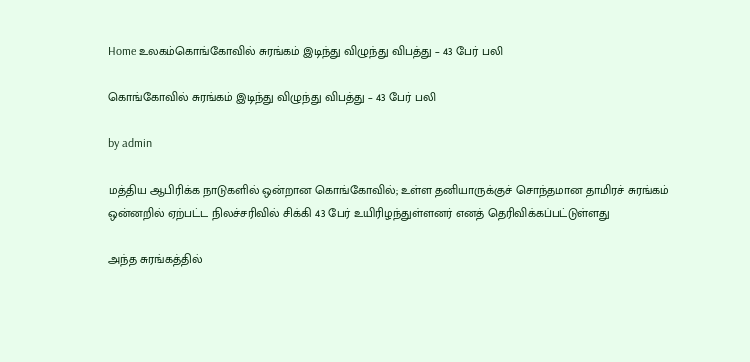Home உலகம்கொங்கோவில் சுரங்கம் இடிந்து விழுந்து விபத்து – 43 பேர் பலி

கொங்கோவில் சுரங்கம் இடிந்து விழுந்து விபத்து – 43 பேர் பலி

by admin

மத்திய ஆபிரிக்க நாடுகளில் ஒன்றான கொங்கோவில்; உள்ள தனியாருக்குச் சொந்தமான தாமிரச் சுரங்கம் ஒன்னறில் ஏற்பட்ட நிலச்சரிவில் சிக்கி 43 பேர் உயிரிழந்துள்ளனர் எனத் தெரிவிக்கப்பட்டுள்ளது

அந்த சுரங்கத்தில்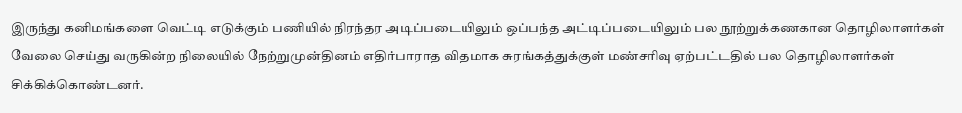இருந்து கனிமங்களை வெட்டி எடுக்கும் பணியில் நிரந்தர அடிப்படையிலும் ஒப்பந்த அட்டிப்படையிலும் பல நூற்றுக்கணகான தொழிலாளர்கள் வேலை செய்து வருகின்ற நிலையில் நேற்றுமுன்தினம் எதிர்பாராத விதமாக சுரங்கத்துக்குள் மண்சரிவு ஏற்பட்டதில் பல தொழிலாளர்கள் சிக்கிக்கொண்டனர்.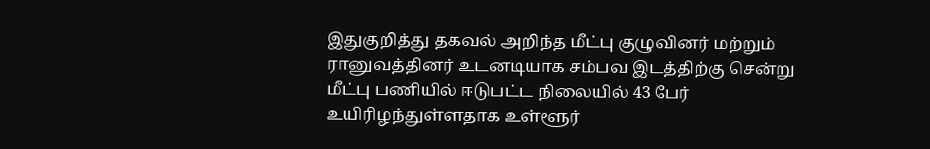இதுகுறித்து தகவல் அறிந்த மீட்பு குழுவினர் மற்றும் ரானுவத்தினர் உடனடியாக சம்பவ இடத்திற்கு சென்று மீட்பு பணியில் ஈடுபட்ட நிலையில் 43 பேர் உயிரிழந்துள்ளதாக உள்ளூர்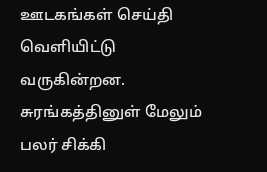ஊடகங்கள் செய்தி வெளியிட்டு வருகின்றன.  சுரங்கத்தினுள் மேலும் பலர் சிக்கி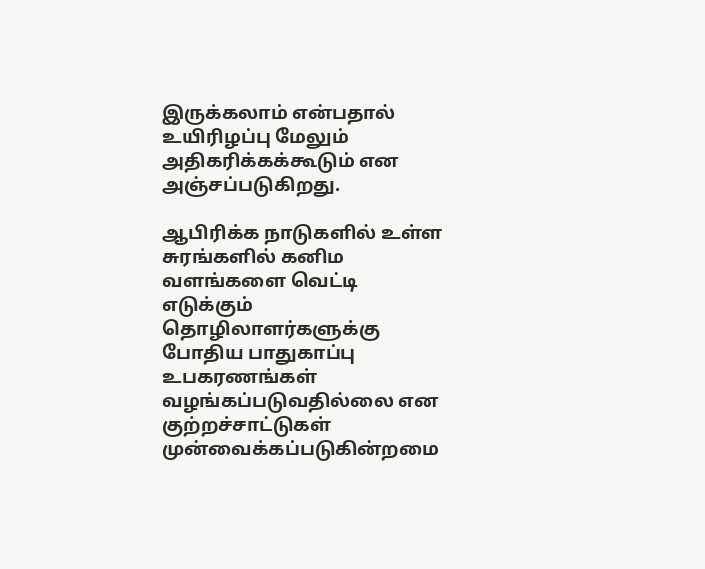இருக்கலாம் என்பதால் உயிரிழப்பு மேலும் அதிகரிக்கக்கூடும் என அஞ்சப்படுகிறது.

ஆபிரிக்க நாடுகளில் உள்ள சுரங்களில் கனிம வளங்களை வெட்டி எடுக்கும் தொழிலாளர்களுக்கு போதிய பாதுகாப்பு உபகரணங்கள் வழங்கப்படுவதில்லை என குற்றச்சாட்டுகள் முன்வைக்கப்படுகின்றமை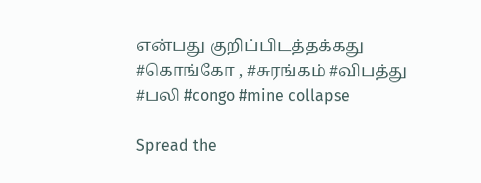என்பது குறிப்பிடத்தக்கது    #கொங்கோ , #சுரங்கம் #விபத்து  #பலி #congo #mine collapse

Spread the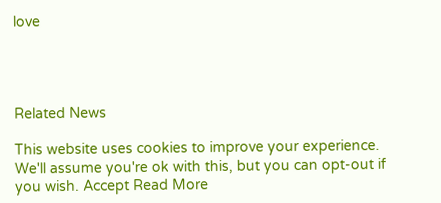love




Related News

This website uses cookies to improve your experience. We'll assume you're ok with this, but you can opt-out if you wish. Accept Read More